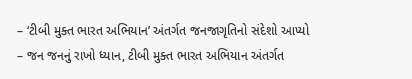– ‘ટીબી મુક્ત ભારત અભિયાન’ અંતર્ગત જનજાગૃતિનો સંદેશો આપ્યો
– જન જનનું રાખો ધ્યાન, ટીબી મુક્ત ભારત અભિયાન અંતર્ગત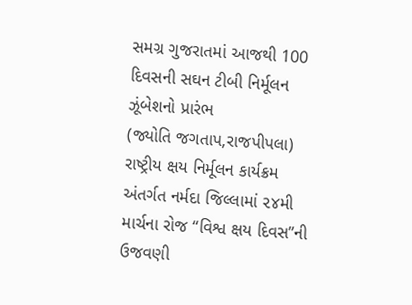સમગ્ર ગુજરાતમાં આજથી 100 દિવસની સઘન ટીબી નિર્મૂલન ઝૂંબેશનો પ્રારંભ
(જ્યોતિ જગતાપ,રાજપીપલા)
રાષ્ટ્રીય ક્ષય નિર્મૂલન કાર્યક્રમ અંતર્ગત નર્મદા જિલ્લામાં ૨૪મી માર્ચના રોજ “વિશ્વ ક્ષય દિવસ”ની ઉજવણી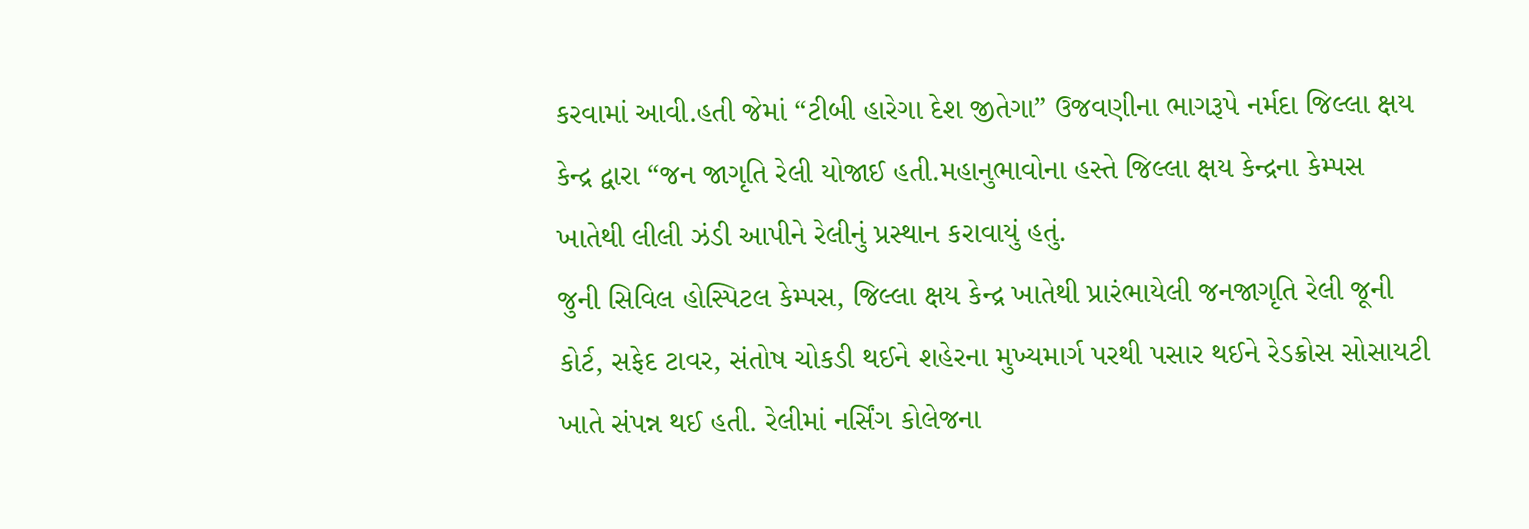કરવામાં આવી.હતી જેમાં “ટીબી હારેગા દેશ જીતેગા” ઉજવણીના ભાગરૂપે નર્મદા જિલ્લા ક્ષય કેન્દ્ર દ્વારા “જન જાગૃતિ રેલી યોજાઈ હતી.મહાનુભાવોના હસ્તે જિલ્લા ક્ષય કેન્દ્રના કેમ્પસ ખાતેથી લીલી ઝંડી આપીને રેલીનું પ્રસ્થાન કરાવાયું હતું.
જુની સિવિલ હોસ્પિટલ કેમ્પસ, જિલ્લા ક્ષય કેન્દ્ર ખાતેથી પ્રારંભાયેલી જનજાગૃતિ રેલી જૂની કોર્ટ, સફેદ ટાવર, સંતોષ ચોકડી થઈને શહેરના મુખ્યમાર્ગ પરથી પસાર થઈને રેડક્રોસ સોસાયટી ખાતે સંપન્ન થઈ હતી. રેલીમાં નર્સિંગ કોલેજના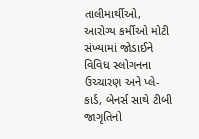તાલીમાર્થીઓ, આરોગ્ય કર્મીઓ મોટી સંખ્યામાં જોડાઈને વિવિધ સ્લોગનના ઉચ્ચારણ અને પ્લે-કાર્ડ, બેનર્સ સાથે ટીબી જાગૃતિનો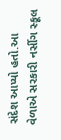સંદેશ આપ્યો હતો.આ વેળાએ સરકારી નર્સીગ સ્કૂલ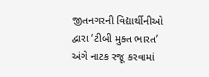જીતનગરની વિદ્યાર્થીનીઓ દ્વારા ‘ટીબી મુક્ત ભારત’ અંગે નાટક રજૂ કરવામાં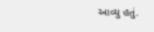આવ્યુ હતું.